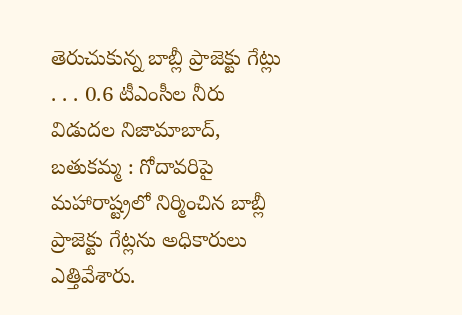తెరుచుకున్న బాబ్లీ ప్రాజెక్టు గేట్లు
. . . 0.6 టీఎంసీల నీరు విడుదల నిజామాబాద్, బతుకమ్మ : గోదావరిపై మహారాష్ట్రలో నిర్మించిన బాబ్లీ ప్రాజెక్టు గేట్లను అధికారులు ఎత్తివేశారు.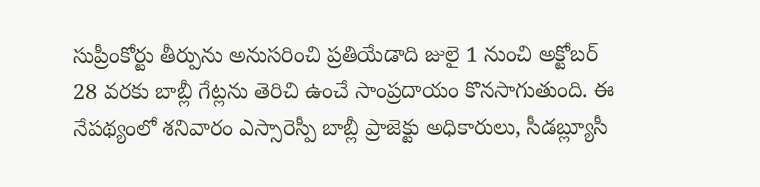సుప్రీంకోర్టు తీర్పును అనుసరించి ప్రతియేడాది జులై 1 నుంచి అక్టోబర్ 28 వరకు బాబ్లీ గేట్లను తెరిచి ఉంచే సాంప్రదాయం కొనసాగుతుంది. ఈ నేపథ్యంలో శనివారం ఎస్సారెస్పీ బాబ్లీ ప్రాజెక్టు అధికారులు, సీడబ్ల్యూసీ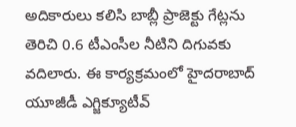అదికారులు కలిసి బాబ్లీ ప్రాజెక్టు గేట్లను తెరిచి 0.6 టీఎంసీల నీటిని దిగువకు వదిలారు. ఈ కార్యక్రమంలో హైదరాబాద్ యూజీడీ ఎగ్జిక్యూటీవ్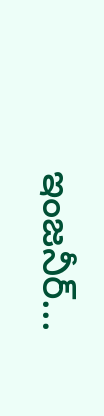ఇంజనీర్...